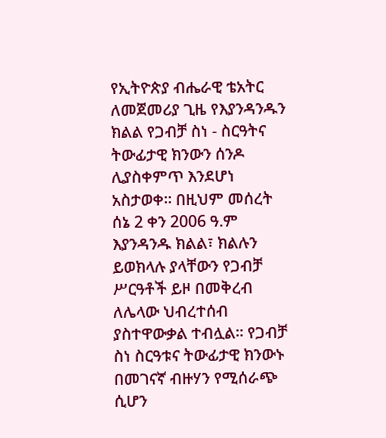የኢትዮጵያ ብሔራዊ ቴአትር ለመጀመሪያ ጊዜ የእያንዳንዱን ክልል የጋብቻ ስነ - ስርዓትና ትውፊታዊ ክንውን ሰንዶ ሊያስቀምጥ እንደሆነ አስታወቀ፡፡ በዚህም መሰረት ሰኔ 2 ቀን 2006 ዓ.ም እያንዳንዱ ክልል፣ ክልሉን ይወክላሉ ያላቸውን የጋብቻ ሥርዓቶች ይዞ በመቅረብ ለሌላው ህብረተሰብ ያስተዋውቃል ተብሏል፡፡ የጋብቻ ስነ ስርዓቱና ትውፊታዊ ክንውኑ በመገናኛ ብዙሃን የሚሰራጭ ሲሆን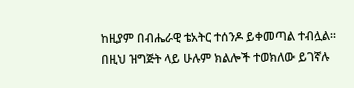ከዚያም በብሔራዊ ቴአትር ተሰንዶ ይቀመጣል ተብሏል፡፡ በዚህ ዝግጅት ላይ ሁሉም ክልሎች ተወክለው ይገኛሉ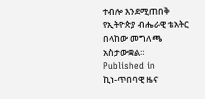ተብሎ እንደሚጠበቅ የኢትዮጵያ ብሔራዊ ቴአትር በላከው መግለጫ አስታውቋል።
Published in
ኪነ-ጥበባዊ ዜና